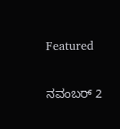Featured

ನವಂಬರ್ 2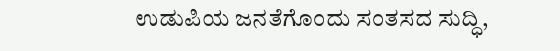ಉಡುಪಿಯ ಜನತೆಗೊಂದು ಸಂತಸದ ಸುದ್ಧಿ,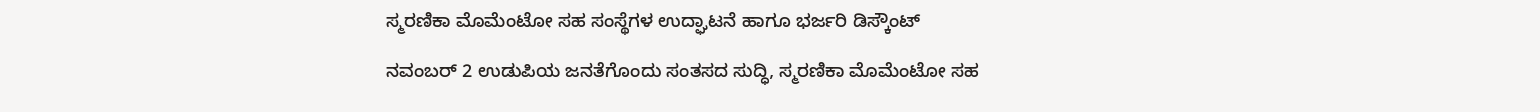ಸ್ಮರಣಿಕಾ ಮೊಮೆಂಟೋ ಸಹ ಸಂಸ್ಥೆಗಳ ಉದ್ಘಾಟನೆ ಹಾಗೂ ಭರ್ಜರಿ ಡಿಸ್ಕೌಂಟ್

ನವಂಬರ್ 2 ಉಡುಪಿಯ ಜನತೆಗೊಂದು ಸಂತಸದ ಸುದ್ಧಿ, ಸ್ಮರಣಿಕಾ ಮೊಮೆಂಟೋ ಸಹ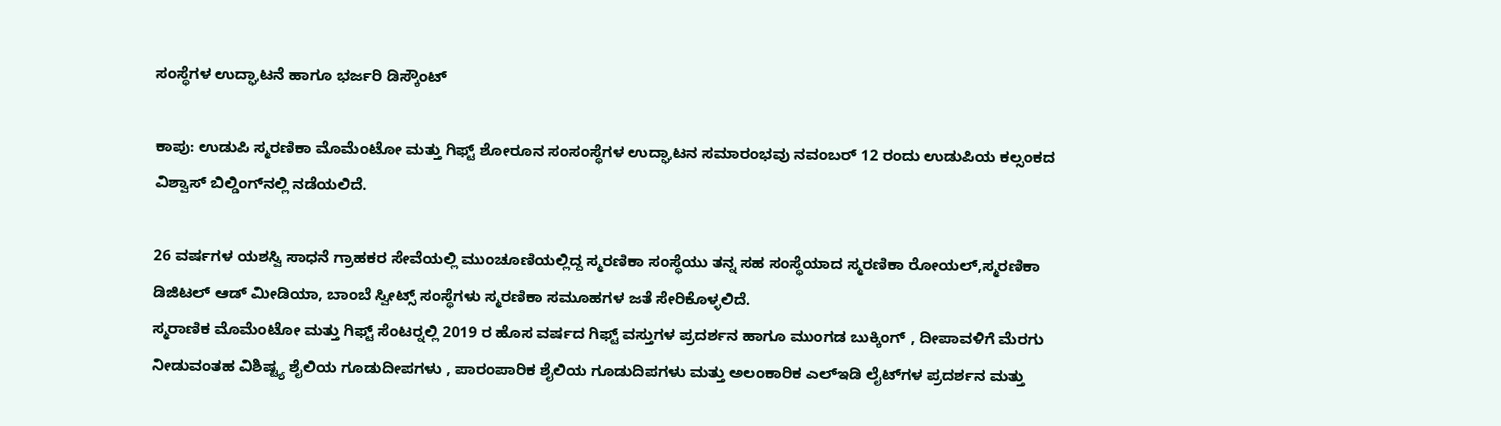ಸಂಸ್ಥೆಗಳ ಉದ್ಘಾಟನೆ ಹಾಗೂ ಭರ್ಜರಿ ಡಿಸ್ಕೌಂಟ್

ಕಾಪು: ಉಡುಪಿ ಸ್ಮರಣಿಕಾ ಮೊಮೆಂಟೋ ಮತ್ತು ಗಿಫ್ಟ್ ಶೋರೂನ ಸಂಸಂಸ್ಥೆಗಳ ಉದ್ಘಾಟನ ಸಮಾರಂಭವು ನವಂಬರ್ 12 ರಂದು ಉಡುಪಿಯ ಕಲ್ಸಂಕದ ವಿಶ್ವಾಸ್ ಬಿಲ್ಡಿಂಗ್‍ನಲ್ಲಿ ನಡೆಯಲಿದೆ.

26 ವರ್ಷಗಳ ಯಶಸ್ವಿ ಸಾಧನೆ ಗ್ರಾಹಕರ ಸೇವೆಯಲ್ಲಿ ಮುಂಚೂಣಿಯಲ್ಲಿದ್ದ ಸ್ಮರಣಿಕಾ ಸಂಸ್ಥೆಯು ತನ್ನ ಸಹ ಸಂಸ್ಥೆಯಾದ ಸ್ಮರಣಿಕಾ ರೋಯಲ್,ಸ್ಮರಣಿಕಾ ಡಿಜಿಟಲ್ ಆಡ್ ಮೀಡಿಯಾ, ಬಾಂಬೆ ಸ್ವೀಟ್ಸ್ ಸಂಸ್ಥೆಗಳು ಸ್ಮರಣಿಕಾ ಸಮೂಹಗಳ ಜತೆ ಸೇರಿಕೊಳ್ಳಲಿದೆ.
ಸ್ಮರಾಣಿಕ ಮೊಮೆಂಟೋ ಮತ್ತು ಗಿಫ್ಟ್ ಸೆಂಟರ್‍ನಲ್ಲಿ 2019 ರ ಹೊಸ ವರ್ಷದ ಗಿಫ್ಟ್ ವಸ್ತುಗಳ ಪ್ರದರ್ಶನ ಹಾಗೂ ಮುಂಗಡ ಬುಕ್ಕಿಂಗ್ , ದೀಪಾವಳಿಗೆ ಮೆರಗು ನೀಡುವಂತಹ ವಿಶಿಷ್ಟ್ಯ ಶೈಲಿಯ ಗೂಡುದೀಪಗಳು , ಪಾರಂಪಾರಿಕ ಶೈಲಿಯ ಗೂಡುದಿಪಗಳು ಮತ್ತು ಅಲಂಕಾರಿಕ ಎಲ್‍ಇಡಿ ಲೈಟ್‍ಗಳ ಪ್ರದರ್ಶನ ಮತ್ತು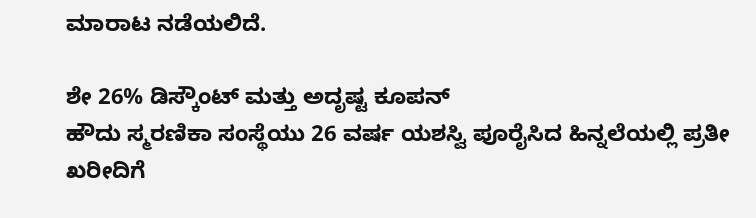ಮಾರಾಟ ನಡೆಯಲಿದೆ.

ಶೇ 26% ಡಿಸ್ಕೌಂಟ್ ಮತ್ತು ಅದೃಷ್ಟ ಕೂಪನ್
ಹೌದು ಸ್ಮರಣಿಕಾ ಸಂಸ್ಥೆಯು 26 ವರ್ಷ ಯಶಸ್ವಿ ಪೂರೈಸಿದ ಹಿನ್ನಲೆಯಲ್ಲಿ ಪ್ರತೀ ಖರೀದಿಗೆ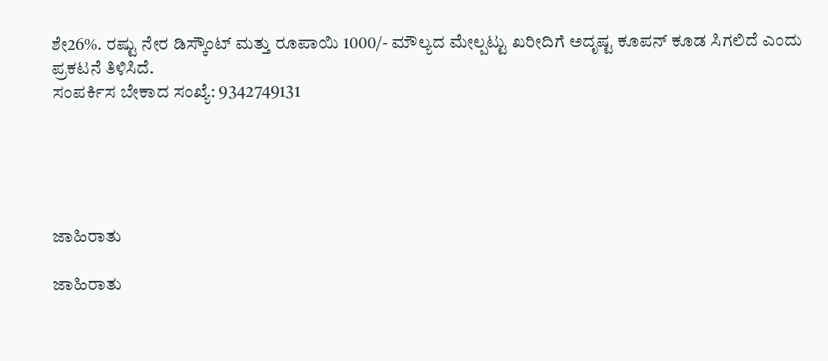ಶೇ26%. ರಷ್ಟು ನೇರ ಡಿಸ್ಕೌಂಟ್ ಮತ್ತು ರೂಪಾಯಿ 1000/- ಮೌಲ್ಯದ ಮೇಲ್ಪಟ್ಟು ಖರೀದಿಗೆ ಅದೃಷ್ಟ ಕೂಪನ್ ಕೂಡ ಸಿಗಲಿದೆ ಎಂದು ಪ್ರಕಟನೆ ತಿಳಿಸಿದೆ.
ಸಂಪರ್ಕಿಸ ಬೇಕಾದ ಸಂಖ್ಯೆ: 9342749131





ಜಾಹಿರಾತು

ಜಾಹಿರಾತು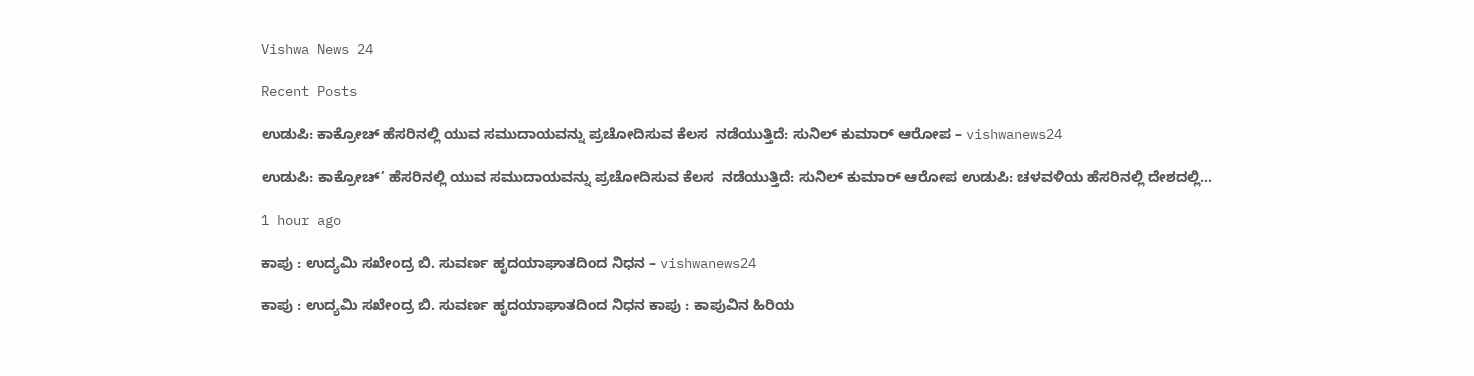Vishwa News 24

Recent Posts

ಉಡುಪಿ: ಕಾಕ್ರೋಚ್ ಹೆಸರಿನಲ್ಲಿ ಯುವ ಸಮುದಾಯವನ್ನು ಪ್ರಚೋದಿಸುವ ಕೆಲಸ  ನಡೆಯುತ್ತಿದೆ: ಸುನಿಲ್ ಕುಮಾರ್ ಆರೋಪ – vishwanews24

ಉಡುಪಿ: ಕಾಕ್ರೋಚ್’ ಹೆಸರಿನಲ್ಲಿ ಯುವ ಸಮುದಾಯವನ್ನು ಪ್ರಚೋದಿಸುವ ಕೆಲಸ  ನಡೆಯುತ್ತಿದೆ: ಸುನಿಲ್ ಕುಮಾರ್ ಆರೋಪ ಉಡುಪಿ: ಚಳವಳಿಯ ಹೆಸರಿನಲ್ಲಿ ದೇಶದಲ್ಲಿ…

1 hour ago

ಕಾಪು : ಉದ್ಯಮಿ ಸಖೇಂದ್ರ ಬಿ. ಸುವರ್ಣ ಹೃದಯಾಘಾತದಿಂದ ನಿಧನ – vishwanews24

ಕಾಪು : ಉದ್ಯಮಿ ಸಖೇಂದ್ರ ಬಿ. ಸುವರ್ಣ ಹೃದಯಾಘಾತದಿಂದ ನಿಧನ ಕಾಪು : ಕಾಪುವಿನ ಹಿರಿಯ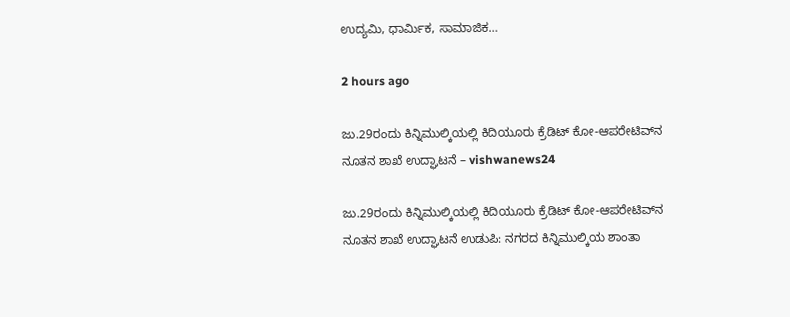ಉದ್ಯಮಿ, ಧಾರ್ಮಿಕ, ಸಾಮಾಜಿಕ…

2 hours ago

ಜು.29ರಂದು ಕಿನ್ನಿಮುಲ್ಕಿಯಲ್ಲಿ ಕಿದಿಯೂರು ಕ್ರೆಡಿಟ್ ಕೋ-ಆಪರೇಟಿವ್‌ನ ನೂತನ ಶಾಖೆ ಉದ್ಘಾಟನೆ – vishwanews24

ಜು.29ರಂದು ಕಿನ್ನಿಮುಲ್ಕಿಯಲ್ಲಿ ಕಿದಿಯೂರು ಕ್ರೆಡಿಟ್ ಕೋ-ಆಪರೇಟಿವ್‌ನ ನೂತನ ಶಾಖೆ ಉದ್ಘಾಟನೆ ಉಡುಪಿ: ನಗರದ ಕಿನ್ನಿಮುಲ್ಕಿಯ ಶಾಂತಾ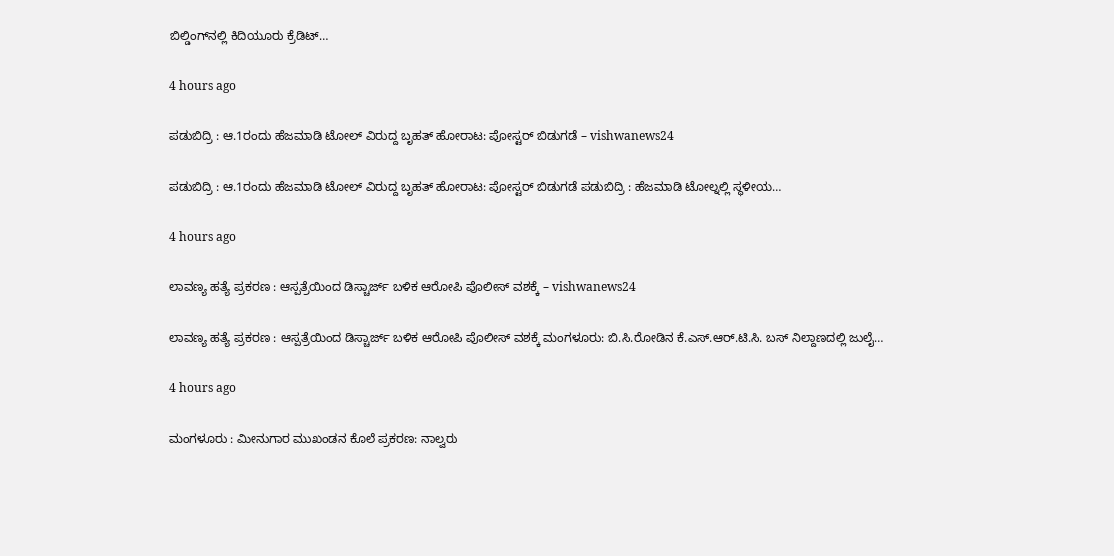ಬಿಲ್ಡಿಂಗ್‌ನಲ್ಲಿ ಕಿದಿಯೂರು ಕ್ರೆಡಿಟ್…

4 hours ago

ಪಡುಬಿದ್ರಿ : ಆ.1ರಂದು ಹೆಜಮಾಡಿ ಟೋಲ್ ವಿರುದ್ದ ಬೃಹತ್ ಹೋರಾಟ: ಪೋಸ್ಟರ್ ಬಿಡುಗಡೆ – vishwanews24

ಪಡುಬಿದ್ರಿ : ಆ.1ರಂದು ಹೆಜಮಾಡಿ ಟೋಲ್ ವಿರುದ್ದ ಬೃಹತ್ ಹೋರಾಟ: ಪೋಸ್ಟರ್ ಬಿಡುಗಡೆ ಪಡುಬಿದ್ರಿ : ಹೆಜಮಾಡಿ ಟೋಲ್ನಲ್ಲಿ ಸ್ಥಳೀಯ…

4 hours ago

ಲಾವಣ್ಯ ಹತ್ಯೆ ಪ್ರಕರಣ : ಆಸ್ಪತ್ರೆಯಿಂದ ಡಿಸ್ಚಾರ್ಜ್ ಬಳಿಕ ಆರೋಪಿ ಪೊಲೀಸ್ ವಶಕ್ಕೆ – vishwanews24

ಲಾವಣ್ಯ ಹತ್ಯೆ ಪ್ರಕರಣ : ಆಸ್ಪತ್ರೆಯಿಂದ ಡಿಸ್ಚಾರ್ಜ್ ಬಳಿಕ ಆರೋಪಿ ಪೊಲೀಸ್ ವಶಕ್ಕೆ ಮಂಗಳೂರು: ಬಿ.ಸಿ.ರೋಡಿನ ಕೆ.ಎಸ್.ಆರ್.ಟಿ.ಸಿ. ಬಸ್ ನಿಲ್ದಾಣದಲ್ಲಿ ಜುಲೈ…

4 hours ago

ಮಂಗಳೂರು : ಮೀನುಗಾರ ಮುಖಂಡನ ಕೊಲೆ ಪ್ರಕರಣ: ನಾಲ್ವರು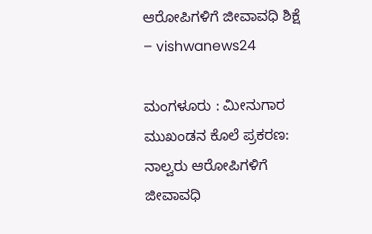ಆರೋಪಿಗಳಿಗೆ ಜೀವಾವಧಿ ಶಿಕ್ಷೆ – vishwanews24

ಮಂಗಳೂರು : ಮೀನುಗಾರ ಮುಖಂಡನ ಕೊಲೆ ಪ್ರಕರಣ: ನಾಲ್ವರು ಆರೋಪಿಗಳಿಗೆ ಜೀವಾವಧಿ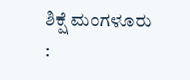ಶಿಕ್ಷೆ ಮಂಗಳೂರು :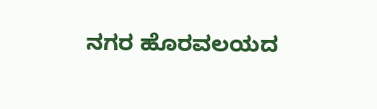ನಗರ ಹೊರವಲಯದ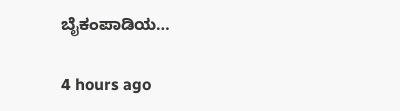ಬೈಕಂಪಾಡಿಯ…

4 hours ago